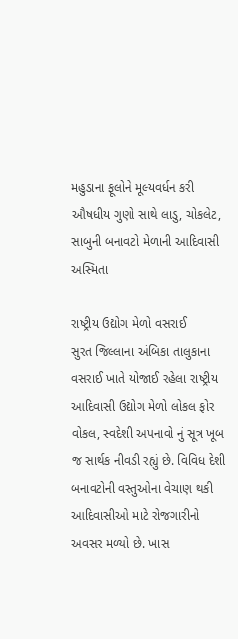મહુડાના ફૂલોને મૂલ્યવર્ધન કરી ઔષધીય ગુણો સાથે લાડુ, ચોકલેટ, સાબુની બનાવટો મેળાની આદિવાસી અસ્મિતા

રાષ્ટ્રીય ઉદ્યોગ મેળો વસરાઈ         સુરત જિલ્લાના અંબિકા તાલુકાના વસરાઈ ખાતે યોજાઈ રહેલા રાષ્ટ્રીય આદિવાસી ઉદ્યોગ મેળો લોકલ ફોર વોકલ, સ્વદેશી અપનાવો નું સૂત્ર ખૂબ જ સાર્થક નીવડી રહ્યું છે. વિવિધ દેશી બનાવટોની વસ્તુઓના વેચાણ થકી આદિવાસીઓ માટે રોજગારીનો અવસર મળ્યો છે. ખાસ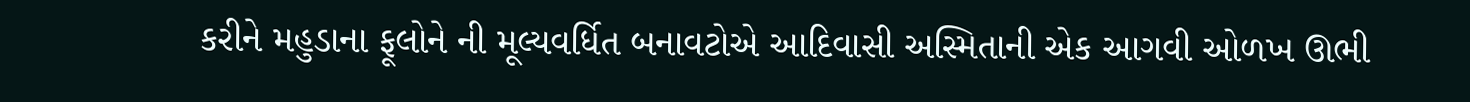કરીને મહુડાના ફૂલોને ની મૂલ્યવર્ધિત બનાવટોએ આદિવાસી અસ્મિતાની એક આગવી ઓળખ ઊભી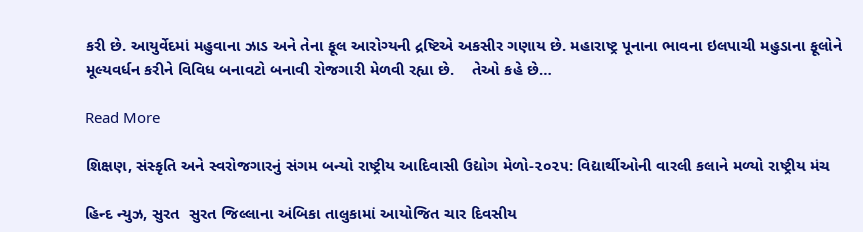કરી છે. આયુર્વેદમાં મહુવાના ઝાડ અને તેના ફૂલ આરોગ્યની દ્રષ્ટિએ અકસીર ગણાય છે. મહારાષ્ટ્ર પૂનાના ભાવના ઇલપાચી મહુડાના ફૂલોને મૂલ્યવર્ધન કરીને વિવિધ બનાવટો બનાવી રોજગારી મેળવી રહ્યા છે.    તેઓ કહે છે…

Read More

શિક્ષણ, સંસ્કૃતિ અને સ્વરોજગારનું સંગમ બન્યો રાષ્ટ્રીય આદિવાસી ઉદ્યોગ મેળો-૨૦૨૫: વિદ્યાર્થીઓની વારલી કલાને મળ્યો રાષ્ટ્રીય મંચ

હિન્દ ન્યુઝ, સુરત  સુરત જિલ્લાના અંબિકા તાલુકામાં આયોજિત ચાર દિવસીય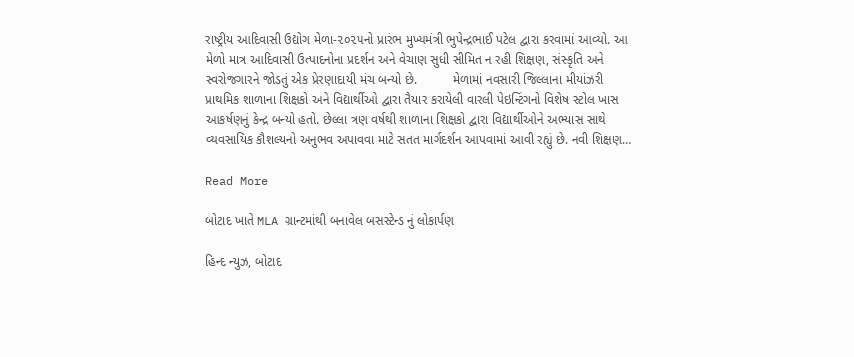રાષ્ટ્રીય આદિવાસી ઉદ્યોગ મેળા-૨૦૨૫નો પ્રારંભ મુખ્યમંત્રી ભુપેન્દ્રભાઈ પટેલ દ્વારા કરવામાં આવ્યો. આ મેળો માત્ર આદિવાસી ઉત્પાદનોના પ્રદર્શન અને વેચાણ સુધી સીમિત ન રહી શિક્ષણ, સંસ્કૃતિ અને સ્વરોજગારને જોડતું એક પ્રેરણાદાયી મંચ બન્યો છે.          મેળામાં નવસારી જિલ્લાના મીયાંઝરી પ્રાથમિક શાળાના શિક્ષકો અને વિદ્યાર્થીઓ દ્વારા તૈયાર કરાયેલી વારલી પેઇન્ટિંગનો વિશેષ સ્ટોલ ખાસ આકર્ષણનું કેન્દ્ર બન્યો હતો. છેલ્લા ત્રણ વર્ષથી શાળાના શિક્ષકો દ્વારા વિદ્યાર્થીઓને અભ્યાસ સાથે વ્યવસાયિક કૌશલ્યનો અનુભવ અપાવવા માટે સતત માર્ગદર્શન આપવામાં આવી રહ્યું છે. નવી શિક્ષણ…

Read More

બોટાદ ખાતે MLA ગ્રાન્ટમાંથી બનાવેલ બસસ્ટેન્ડ નું લોકાર્પણ

હિન્દ ન્યુઝ, બોટાદ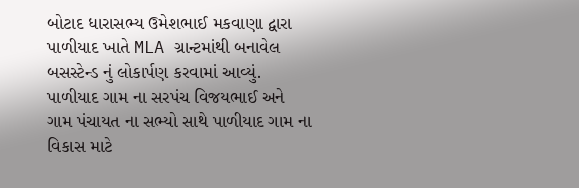બોટાદ ધારાસભ્ય ઉમેશભાઈ મકવાણા દ્વારા પાળીયાદ ખાતે MLA ગ્રાન્ટમાંથી બનાવેલ બસસ્ટેન્ડ નું લોકાર્પણ કરવામાં આવ્યું. પાળીયાદ ગામ ના સરપંચ વિજયભાઈ અને ગામ પંચાયત ના સભ્યો સાથે પાળીયાદ ગામ ના વિકાસ માટે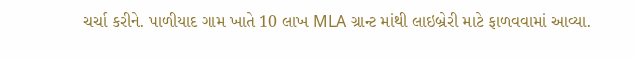ચર્ચા કરીને. પાળીયાદ ગામ ખાતે 10 લાખ MLA ગ્રાન્ટ માંથી લાઇબ્રેરી માટે ફાળવવામાં આવ્યા.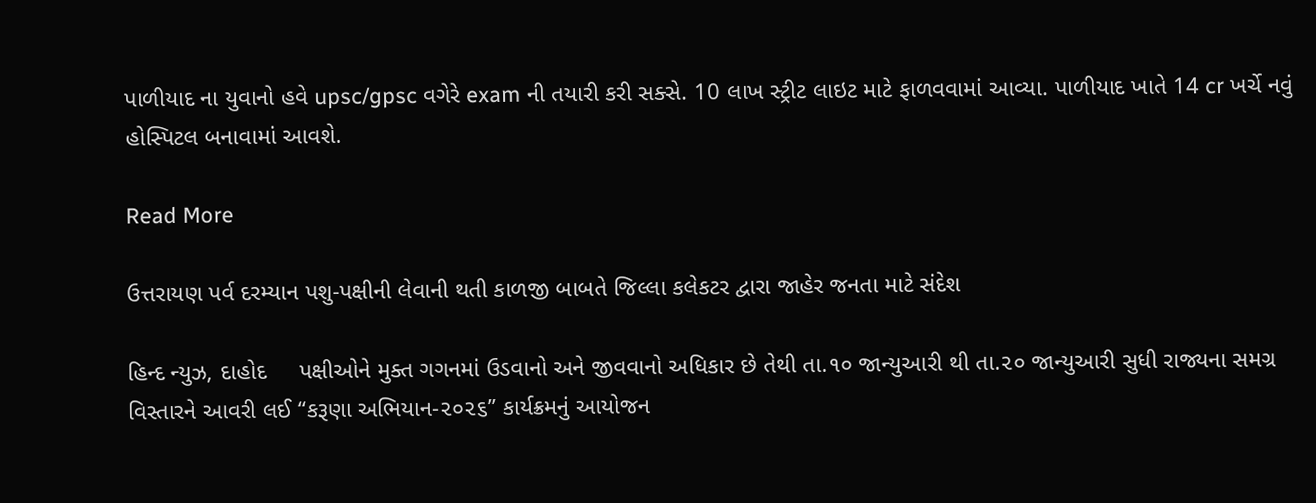પાળીયાદ ના યુવાનો હવે upsc/gpsc વગેરે exam ની તયારી કરી સક્સે. 10 લાખ સ્ટ્રીટ લાઇટ માટે ફાળવવામાં આવ્યા. પાળીયાદ ખાતે 14 cr ખર્ચે નવું હોસ્પિટલ બનાવામાં આવશે.

Read More

ઉત્તરાયણ પર્વ દરમ્યાન પશુ-પક્ષીની લેવાની થતી કાળજી બાબતે જિલ્લા કલેકટર દ્વારા જાહેર જનતા માટે સંદેશ

હિન્દ ન્યુઝ, દાહોદ     પક્ષીઓને મુક્ત ગગનમાં ઉડવાનો અને જીવવાનો અધિકાર છે તેથી તા.૧૦ જાન્યુઆરી થી તા.૨૦ જાન્યુઆરી સુધી રાજ્યના સમગ્ર વિસ્તારને આવરી લઈ “કરૂણા અભિયાન-૨૦૨૬” કાર્યક્રમનું આયોજન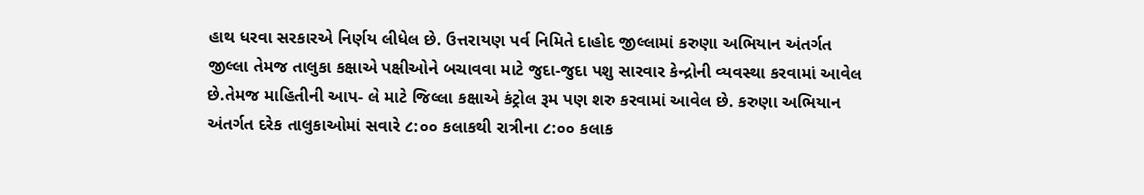હાથ ધરવા સરકારએ નિર્ણય લીધેલ છે. ઉત્તરાયણ પર્વ નિમિતે દાહોદ જીલ્લામાં કરુણા અભિયાન અંતર્ગત જીલ્લા તેમજ તાલુકા કક્ષાએ પક્ષીઓને બચાવવા માટે જુદા-જુદા પશુ સારવાર કેન્દ્રોની વ્યવસ્થા કરવામાં આવેલ છે.તેમજ માહિતીની આપ- લે માટે જિલ્લા કક્ષાએ કંટ્રોલ રૂમ પણ શરુ કરવામાં આવેલ છે. કરુણા અભિયાન અંતર્ગત દરેક તાલુકાઓમાં સવારે ૮:૦૦ કલાકથી રાત્રીના ૮:૦૦ કલાક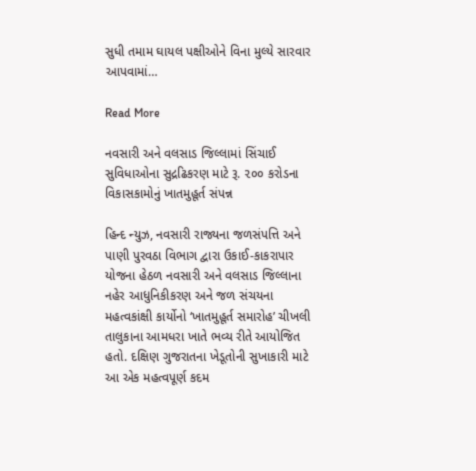સુધી તમામ ઘાયલ પક્ષીઓને વિના મુલ્યે સારવાર આપવામાં…

Read More

નવસારી અને વલસાડ જિલ્લામાં સિંચાઈ સુવિધાઓના સુદ્રઢિકરણ માટે રૂ. ૨૦૦ કરોડના વિકાસકામોનું ખાતમુહૂર્ત સંપન્ન

હિન્દ ન્યુઝ, નવસારી રાજ્યના જળસંપત્તિ અને પાણી પુરવઠા વિભાગ દ્વારા ઉકાઈ-કાકરાપાર યોજના હેઠળ નવસારી અને વલસાડ જિલ્લાના નહેર આધુનિકીકરણ અને જળ સંચયના મહત્વકાંક્ષી કાર્યોનો ‘ખાતમુહૂર્ત સમારોહ’ ચીખલી તાલુકાના આમધરા ખાતે ભવ્ય રીતે આયોજિત હતો. દક્ષિણ ગુજરાતના ખેડૂતોની સુખાકારી માટે આ એક મહત્વપૂર્ણ કદમ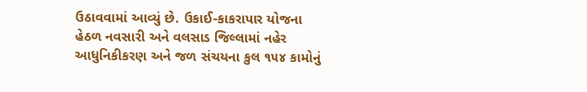ઉઠાવવામાં આવ્યું છે. ઉકાઈ-કાકરાપાર યોજના હેઠળ નવસારી અને વલસાડ જિલ્લામાં નહેર આધુનિકીકરણ અને જળ સંચયના કુલ ૧૫૪ કામોનું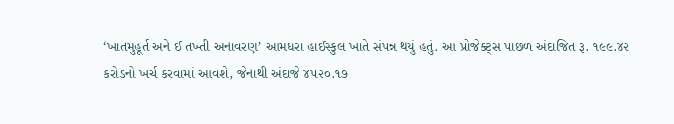‘ખાતમુહૂર્ત અને ઈ તખ્તી અનાવરણ’ આમધરા હાઈસ્કુલ ખાતે સંપન્ન થયું હતું. આ પ્રોજેક્ટ્સ પાછળ અંદાજિત રૂ. ૧૯૯.૪૨ કરોડનો ખર્ચ કરવામાં આવશે, જેનાથી અંદાજે ૪૫૨૦.૧૭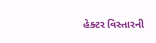હેક્ટર વિસ્તારની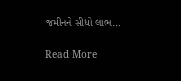જમીનને સીધો લાભ…

Read More